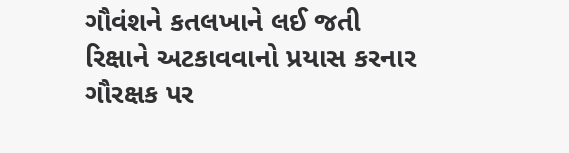ગૌવંશને કતલખાને લઈ જતી રિક્ષાને અટકાવવાનો પ્રયાસ કરનાર ગૌરક્ષક પર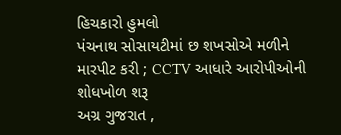હિચકારો હુમલો
પંચનાથ સોસાયટીમાં છ શખસોએ મળીને મારપીટ કરી ; CCTV આધારે આરોપીઓની શોધખોળ શરૂ
અગ્ર ગુજરાત ,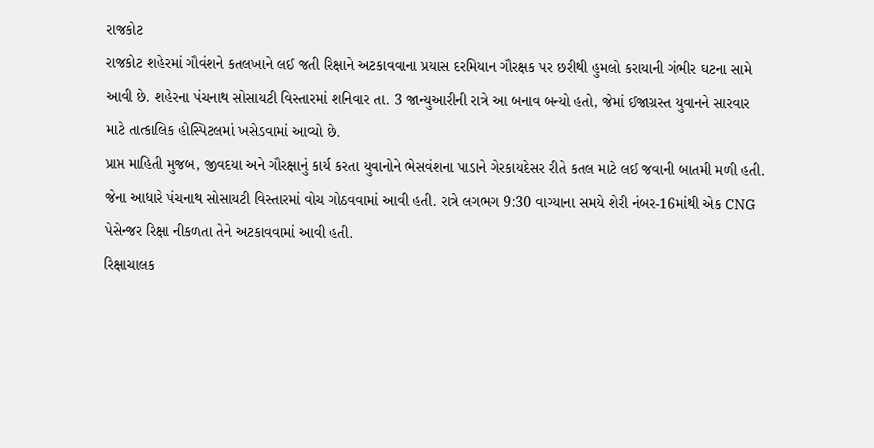રાજકોટ
રાજકોટ શહેરમાં ગૌવંશને કતલખાને લઈ જતી રિક્ષાને અટકાવવાના પ્રયાસ દરમિયાન ગૌરક્ષક પર છરીથી હુમલો કરાયાની ગંભીર ઘટના સામે આવી છે. શહેરના પંચનાથ સોસાયટી વિસ્તારમાં શનિવાર તા. 3 જાન્યુઆરીની રાત્રે આ બનાવ બન્યો હતો, જેમાં ઈજાગ્રસ્ત યુવાનને સારવાર માટે તાત્કાલિક હોસ્પિટલમાં ખસેડવામાં આવ્યો છે.
પ્રાપ્ત માહિતી મુજબ, જીવદયા અને ગૌરક્ષાનું કાર્ય કરતા યુવાનોને ભેસવંશના પાડાને ગેરકાયદેસર રીતે કતલ માટે લઈ જવાની બાતમી મળી હતી. જેના આધારે પંચનાથ સોસાયટી વિસ્તારમાં વોચ ગોઠવવામાં આવી હતી. રાત્રે લગભગ 9:30 વાગ્યાના સમયે શેરી નંબર-16માંથી એક CNG પેસેન્જર રિક્ષા નીકળતા તેને અટકાવવામાં આવી હતી.
રિક્ષાચાલક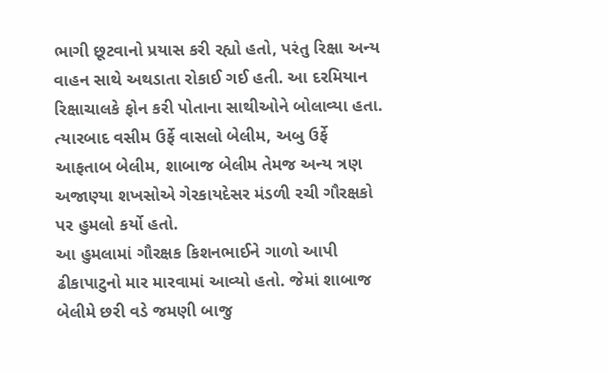ભાગી છૂટવાનો પ્રયાસ કરી રહ્યો હતો, પરંતુ રિક્ષા અન્ય વાહન સાથે અથડાતા રોકાઈ ગઈ હતી. આ દરમિયાન રિક્ષાચાલકે ફોન કરી પોતાના સાથીઓને બોલાવ્યા હતા. ત્યારબાદ વસીમ ઉર્ફે વાસલો બેલીમ, અબુ ઉર્ફે આફતાબ બેલીમ, શાબાજ બેલીમ તેમજ અન્ય ત્રણ અજાણ્યા શખસોએ ગેરકાયદેસર મંડળી રચી ગૌરક્ષકો પર હુમલો કર્યો હતો.
આ હુમલામાં ગૌરક્ષક કિશનભાઈને ગાળો આપી ઢીકાપાટુનો માર મારવામાં આવ્યો હતો. જેમાં શાબાજ બેલીમે છરી વડે જમણી બાજુ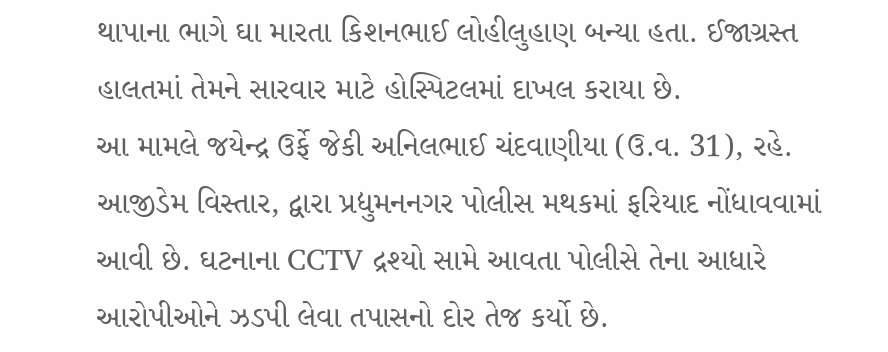થાપાના ભાગે ઘા મારતા કિશનભાઈ લોહીલુહાણ બન્યા હતા. ઈજાગ્રસ્ત હાલતમાં તેમને સારવાર માટે હોસ્પિટલમાં દાખલ કરાયા છે.
આ મામલે જયેન્દ્ર ઉર્ફે જેકી અનિલભાઈ ચંદવાણીયા (ઉ.વ. 31), રહે. આજીડેમ વિસ્તાર, દ્વારા પ્રદ્યુમનનગર પોલીસ મથકમાં ફરિયાદ નોંધાવવામાં આવી છે. ઘટનાના CCTV દ્રશ્યો સામે આવતા પોલીસે તેના આધારે આરોપીઓને ઝડપી લેવા તપાસનો દોર તેજ કર્યો છે.